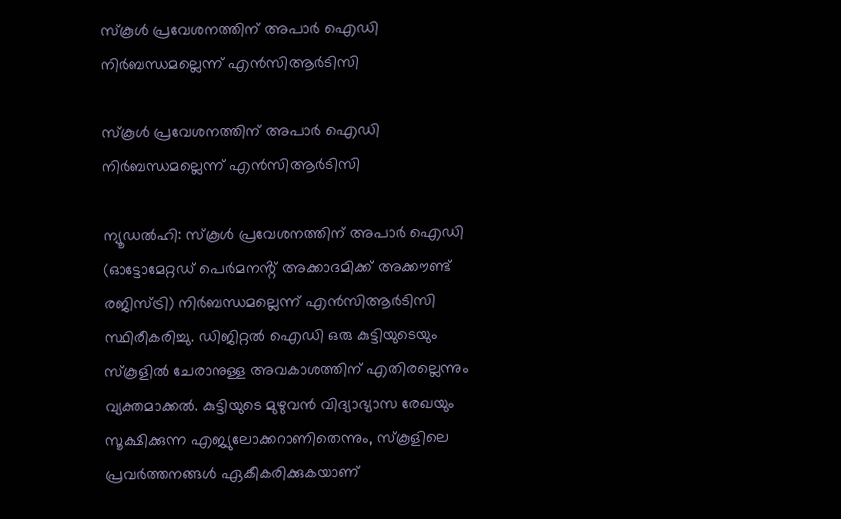സ്‌കൂള്‍ പ്രവേശനത്തിന് അപാര്‍ ഐഡി നിർബന്ധമല്ലെന്ന് എന്‍സിആര്‍ടിസി

സ്‌കൂള്‍ പ്രവേശനത്തിന് അപാര്‍ ഐഡി നിർബന്ധമല്ലെന്ന് എന്‍സിആര്‍ടിസി

ന്യൂഡല്‍ഹി: സ്‌കൂള്‍ പ്രവേശനത്തിന് അപാര്‍ ഐഡി (ഓട്ടോമേറ്റഡ് പെര്‍മനൻ്റ് അക്കാദമിക്ക് അക്കൗണ്ട് രജിസ്ട്രി) നിർബന്ധമല്ലെന്ന് എന്‍സിആര്‍ടിസി സ്ഥിരീകരിച്ചു. ഡിജിറ്റല്‍ ഐഡി ഒരു കുട്ടിയുടെയും സ്‌കൂളിൽ ചേരാനുള്ള അവകാശത്തിന് എതിരല്ലെന്നും വ്യക്തമാക്കല്‍. കുട്ടിയുടെ മുഴുവന്‍ വിദ്യാഭ്യാസ രേഖയും സൂക്ഷിക്കുന്ന എജ്യുലോക്കറാണിതെന്നും, സ്‌കൂളിലെ പ്രവര്‍ത്തനങ്ങള്‍ ഏകീകരിക്കുകയാണ്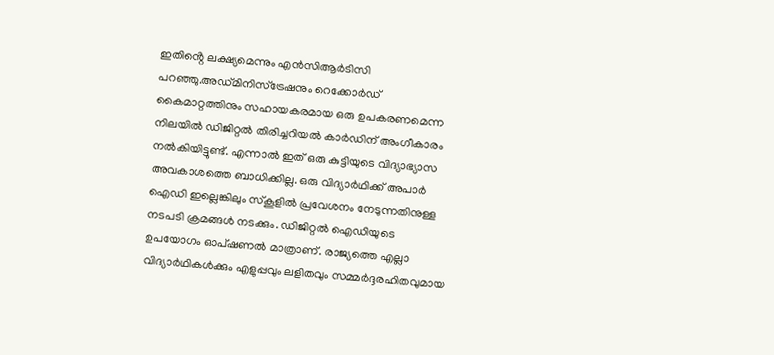ഇതിൻ്റെ ലക്ഷ്യമെന്നും എന്‍സിആര്‍ടിസി പറഞ്ഞു.അഡ്‌മിനിസ്ട്രേഷനും റെക്കോർഡ് കൈമാറ്റത്തിനും സഹായകരമായ ഒരു ഉപകരണമെന്ന നിലയിൽ ഡിജിറ്റല്‍ തിരിച്ചറിയൽ കാര്‍ഡിന് അംഗീകാരം നല്‍കിയിട്ടുണ്ട്. എന്നാൽ ഇത് ഒരു കുട്ടിയുടെ വിദ്യാഭ്യാസ അവകാശത്തെ ബാധിക്കില്ല. ഒരു വിദ്യാർഥിക്ക് അപാര്‍ ഐഡി ഇല്ലെങ്കിലും സ്‌കൂളില്‍ പ്രവേശനം നേടുന്നതിനുള്ള നടപടി ക്രമങ്ങള്‍ നടക്കും. ഡിജിറ്റല്‍ ഐഡിയുടെ ഉപയോഗം ഓപ്ഷണല്‍ മാത്രാണ്. രാജ്യത്തെ എല്ലാ വിദ്യാര്‍ഥികള്‍ക്കും എളുപ്പവും ലളിതവും സമ്മർദ്ദരഹിതവുമായ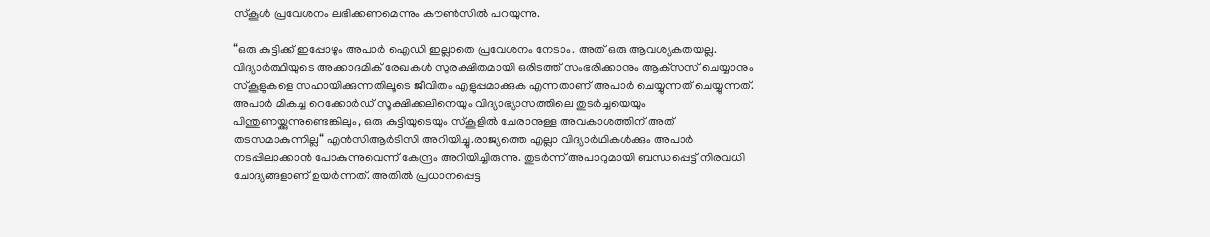സ്‌കൂള്‍ പ്രവേശനം ലഭിക്കണമെന്നും കൗൺസിൽ പറയുന്നു.

“ഒരു കുട്ടിക്ക് ഇപ്പോഴും അപാര്‍ ഐഡി ഇല്ലാതെ പ്രവേശനം നേടാം. അത് ഒരു ആവശ്യകതയല്ല. വിദ്യാർത്ഥിയുടെ അക്കാദമിക് രേഖകൾ സുരക്ഷിതമായി ഒരിടത്ത് സംഭരിക്കാനും ആക്‌സസ് ചെയ്യാനും സ്‌കൂളുകളെ സഹായിക്കുന്നതിലൂടെ ജീവിതം എളുപ്പമാക്കുക എന്നതാണ് അപാര്‍ ചെയ്യുന്നത് ചെയ്യുന്നത്. അപാര്‍ മികച്ച റെക്കോർഡ് സൂക്ഷിക്കലിനെയും വിദ്യാഭ്യാസത്തിലെ തുടർച്ചയെയും പിന്തുണയ്ക്കുന്നുണ്ടെങ്കിലും, ഒരു കുട്ടിയുടെയും സ്‌കൂളിൽ ചേരാനുള്ള അവകാശത്തിന് അത് തടസമാകുന്നില്ല“ എന്‍സിആര്‍ടിസി അറിയിച്ചു.രാജ്യത്തെ എല്ലാ വിദ്യാര്‍ഥികള്‍ക്കും അപാര്‍ നടപ്പിലാക്കാന്‍ പോകുന്നുവെന്ന് കേന്ദ്രം അറിയിച്ചിരുന്നു. തുടര്‍ന്ന് അപാറുമായി ബന്ധപ്പെട്ട് നിരവധി ചോദ്യങ്ങളാണ് ഉയര്‍ന്നത്. അതില്‍ പ്രധാനപ്പെട്ട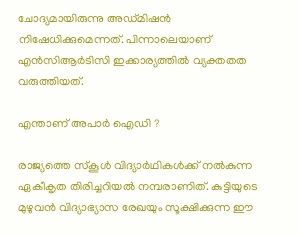ചോദ്യമായിരുന്നു അഡ്‌മിഷന്‍ നിഷേധിക്കുമെന്നത്. പിന്നാലെയാണ് എന്‍സിആര്‍ടിസി ഇക്കാര്യത്തില്‍ വ്യക്തതത വരുത്തിയത്.

എന്താണ് അപാര്‍ ഐഡി ?

രാജ്യത്തെ സ്‌കൂള്‍ വിദ്യാര്‍ഥികള്‍ക്ക് നല്‍കുന്ന ഏകീകൃത തിരിച്ചറിയല്‍ നമ്പരാണിത്. കുട്ടിയുടെ മുഴുവന്‍ വിദ്യാഭ്യാസ രേഖയും സൂക്ഷിക്കുന്ന ഈ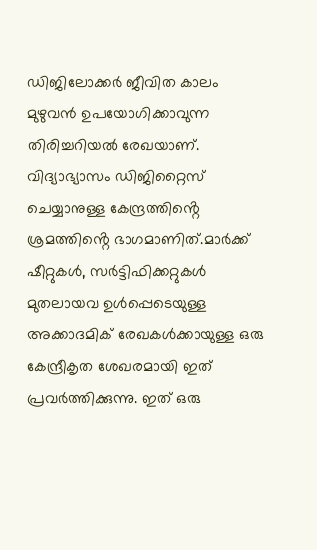ഡിജിലോക്കര്‍ ജീവിത കാലം മുഴുവന്‍ ഉപയോഗിക്കാവുന്ന തിരിച്ചറിയല്‍ രേഖയാണ്. വിദ്യാഭ്യാസം ഡിജിറ്റൈസ് ചെയ്യാനുള്ള കേന്ദ്രത്തിൻ്റെ ശ്രമത്തിൻ്റെ ഭാഗമാണിത്.മാർക്ക് ഷീറ്റുകൾ, സർട്ടിഫിക്കറ്റുകൾ മുതലായവ ഉൾപ്പെടെയുള്ള അക്കാദമിക് രേഖകൾക്കായുള്ള ഒരു കേന്ദ്രീകൃത ശേഖരമായി ഇത് പ്രവർത്തിക്കുന്നു. ഇത് ഒരു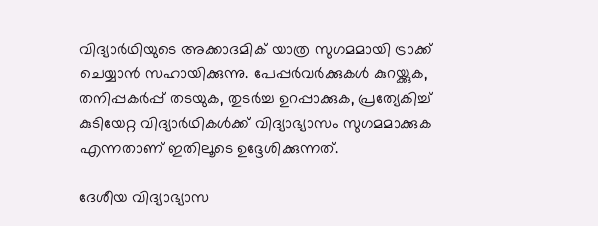വിദ്യാർഥിയുടെ അക്കാദമിക് യാത്ര സുഗമമായി ട്രാക്ക് ചെയ്യാന്‍ സഹായിക്കുന്നു. പേപ്പർവർക്കുകൾ കുറയ്ക്കുക, തനിപ്പകർപ്പ് തടയുക, തുടർച്ച ഉറപ്പാക്കുക, പ്രത്യേകിച്ച് കുടിയേറ്റ വിദ്യാർഥികൾക്ക് വിദ്യാഭ്യാസം സുഗമമാക്കുക എന്നതാണ് ഇതിലൂടെ ഉദ്ദേശിക്കുന്നത്.

ദേശീയ വിദ്യാഭ്യാസ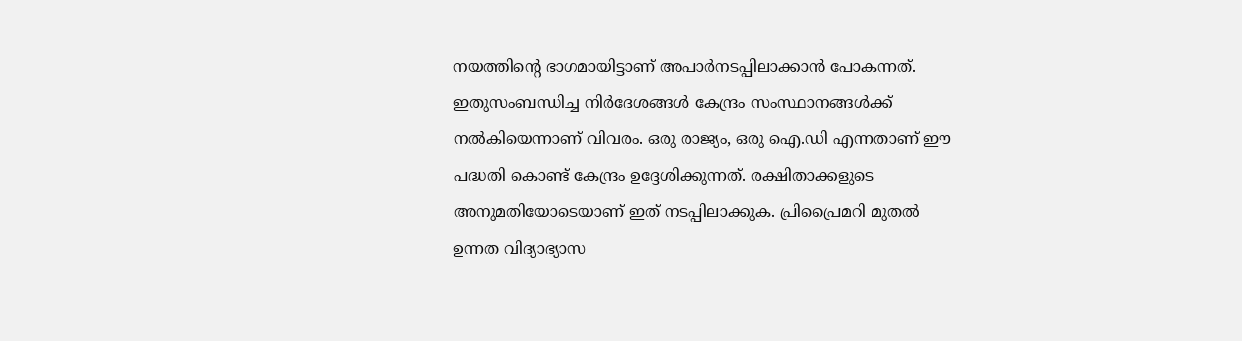നയത്തിൻ്റെ ഭാഗമായിട്ടാണ് അപാര്‍നടപ്പിലാക്കാന്‍ പോകന്നത്. ഇതുസംബന്ധിച്ച നിര്‍ദേശങ്ങള്‍ കേന്ദ്രം സംസ്ഥാനങ്ങള്‍ക്ക് നല്‍കിയെന്നാണ് വിവരം. ഒരു രാജ്യം, ഒരു ഐ.ഡി എന്നതാണ് ഈ പദ്ധതി കൊണ്ട് കേന്ദ്രം ഉദ്ദേശിക്കുന്നത്. രക്ഷിതാക്കളുടെ അനുമതിയോടെയാണ് ഇത് നടപ്പിലാക്കുക. പ്രിപ്രൈമറി മുതല്‍ ഉന്നത വിദ്യാഭ്യാസ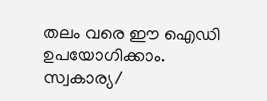തലം വരെ ഈ ഐഡി ഉപയോഗിക്കാം. സ്വകാര്യ/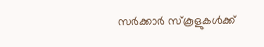സര്‍ക്കാര്‍ സ്‌കൂളുകള്‍ക്ക്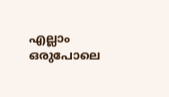എല്ലാം ഒരുപോലെ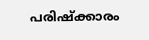പരിഷ്‌ക്കാരം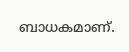ബാധകമാണ്.